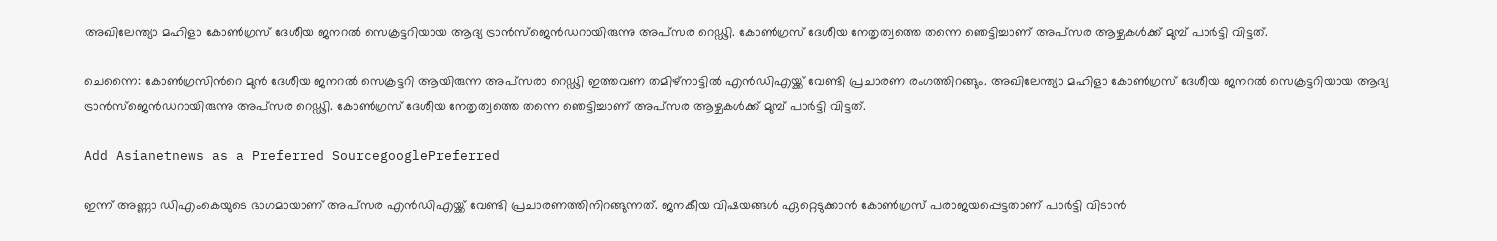അഖിലേന്ത്യാ മഹിളാ കോൺഗ്രസ് ദേശീയ ജനറൽ സെക്രട്ടറിയായ ആദ്യ ട്രാന്‍സ്ജെന്‍ഡറായിരുന്നു അപ്സര റെഡ്ഢി. കോണ്‍ഗ്രസ് ദേശീയ നേതൃത്വത്തെ തന്നെ ഞെട്ടിച്ചാണ് അപ്സര ആഴ്ചകള്‍ക്ക് മുമ്പ് പാര്‍ട്ടി വിട്ടത്.

ചെന്നൈ: കോണ്‍ഗ്രസിന്‍റെ മുന്‍ ദേശീയ ജനറല്‍ സെക്രട്ടറി ആയിരുന്ന അപ്സരാ റെഡ്ഢി ഇത്തവണ തമിഴ്നാട്ടില്‍ എന്‍ഡിഎയ്ക്ക് വേണ്ടി പ്രചാരണ രംഗത്തിറങ്ങും. അഖിലേന്ത്യാ മഹിളാ കോൺഗ്രസ് ദേശീയ ജനറൽ സെക്രട്ടറിയായ ആദ്യ ട്രാന്‍സ്ജെന്‍ഡറായിരുന്നു അപ്സര റെഡ്ഢി. കോണ്‍ഗ്രസ് ദേശീയ നേതൃത്വത്തെ തന്നെ ഞെട്ടിച്ചാണ് അപ്സര ആഴ്ചകള്‍ക്ക് മുമ്പ് പാര്‍ട്ടി വിട്ടത്.

Add Asianetnews as a Preferred SourcegooglePreferred

ഇന്ന് അണ്ണാ ഡിഎംകെയുടെ ഭാഗമായാണ് അപ്സര എന്‍ഡിഎയ്ക്ക് വേണ്ടി പ്രചാരണത്തിനിറങ്ങുന്നത്. ജനകീയ വിഷയങ്ങള്‍ ഏറ്റെടുക്കാന്‍ കോണ്‍ഗ്രസ് പരാജയപ്പെട്ടതാണ് പാര്‍ട്ടി വിടാന്‍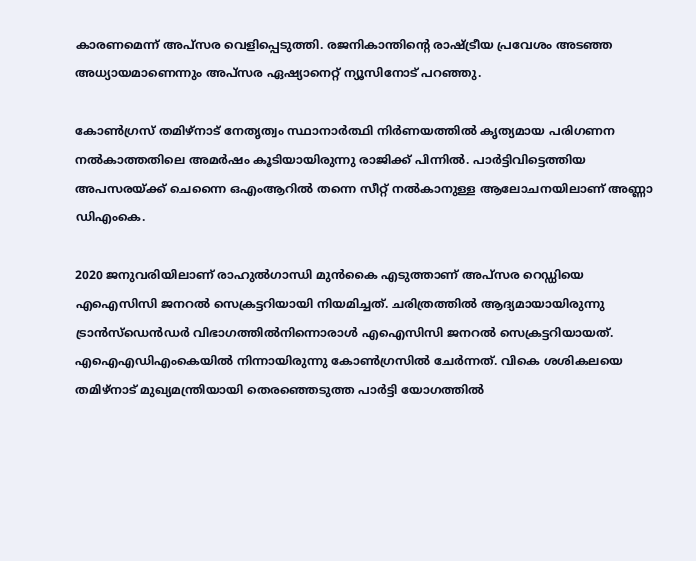കാരണമെന്ന് അപ്സര വെളിപ്പെടുത്തി. രജനികാന്തിന്‍റെ രാഷ്ട്രീയ പ്രവേശം അടഞ്ഞ അധ്യായമാണെന്നും അപ്സര ഏഷ്യാനെറ്റ് ന്യൂസിനോട് പറഞ്ഞു.

കോണ്‍ഗ്രസ് തമിഴ്നാട് നേതൃത്വം സ്ഥാനാര്‍ത്ഥി നിര്‍ണയത്തില്‍ കൃത്യമായ പരിഗണന നല്‍കാത്തതിലെ അമര്‍ഷം കൂടിയായിരുന്നു രാജിക്ക് പിന്നില്‍. പാര്‍ട്ടിവിട്ടെത്തിയ അപസരയ്ക്ക് ചെന്നൈ ഒഎംആറില്‍ തന്നെ സീറ്റ് നല്‍കാനുള്ള ആലോചനയിലാണ് അണ്ണാ ഡിഎംകെ.

2020 ജനുവരിയിലാണ് രാഹുല്‍ഗാന്ധി മുന്‍കൈ എടുത്താണ് അപ്‍സര റെഡ്ഡിയെ എഐസിസി ജനറൽ സെക്രട്ടറിയായി നിയമിച്ചത്. ചരിത്രത്തില്‍ ആദ്യമായായിരുന്നു ട്രാൻസ്ഡെൻഡർ വിഭാഗത്തിൽനിന്നൊരാൾ എഐസിസി ജനറൽ സെക്രട്ടറിയായത്. എഐഎഡിഎംകെയില്‍ നിന്നായിരുന്നു കോൺഗ്രസിൽ ചേർന്നത്. വികെ ശശികലയെ തമിഴ്നാട് മുഖ്യമന്ത്രിയായി തെരഞ്ഞെടുത്ത പാര്‍ട്ടി യോഗത്തില്‍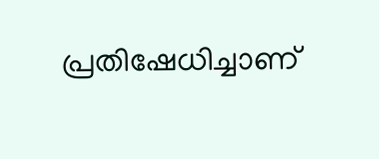പ്രതിഷേധിച്ചാണ്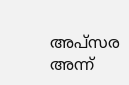അപ്‍സര അന്ന്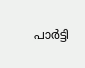പാര്‍ട്ടി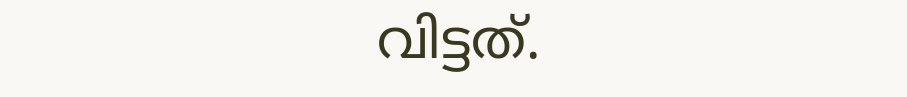വിട്ടത്.